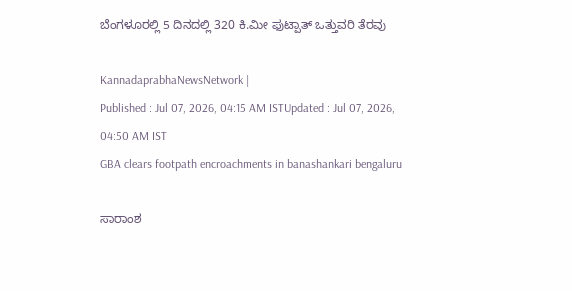ಬೆಂಗಳೂರಲ್ಲಿ 5 ದಿನದಲ್ಲಿ 320 ಕಿ.ಮೀ ಫುಟ್ಪಾತ್‌ ಒತ್ತುವರಿ ತೆರವು

KannadaprabhaNewsNetwork |
Published : Jul 07, 2026, 04:15 AM ISTUpdated : Jul 07, 2026, 04:50 AM IST
GBA clears footpath encroachments in banashankari bengaluru

ಸಾರಾಂಶ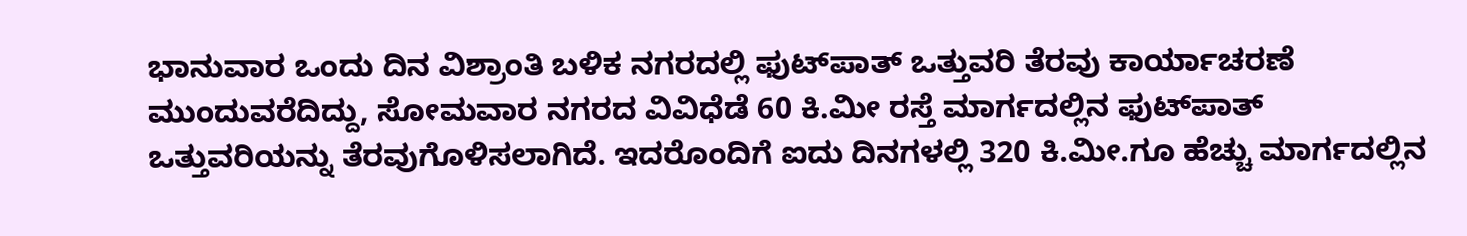ಭಾನುವಾರ ಒಂದು ದಿನ ವಿಶ್ರಾಂತಿ ಬಳಿಕ ನಗರದಲ್ಲಿ ಫುಟ್‌ಪಾತ್ ಒತ್ತುವರಿ ತೆರವು ಕಾರ್ಯಾಚರಣೆ ಮುಂದುವರೆದಿದ್ದು, ಸೋಮವಾರ ನಗರದ ವಿವಿಧೆಡೆ 60 ಕಿ.ಮೀ ರಸ್ತೆ ಮಾರ್ಗದಲ್ಲಿನ ಫುಟ್‌ಪಾತ್ ಒತ್ತುವರಿಯನ್ನು ತೆರವುಗೊಳಿಸಲಾಗಿದೆ. ಇದರೊಂದಿಗೆ ಐದು ದಿನಗಳಲ್ಲಿ 320 ಕಿ.ಮೀ.ಗೂ ಹೆಚ್ಚು ಮಾರ್ಗದಲ್ಲಿನ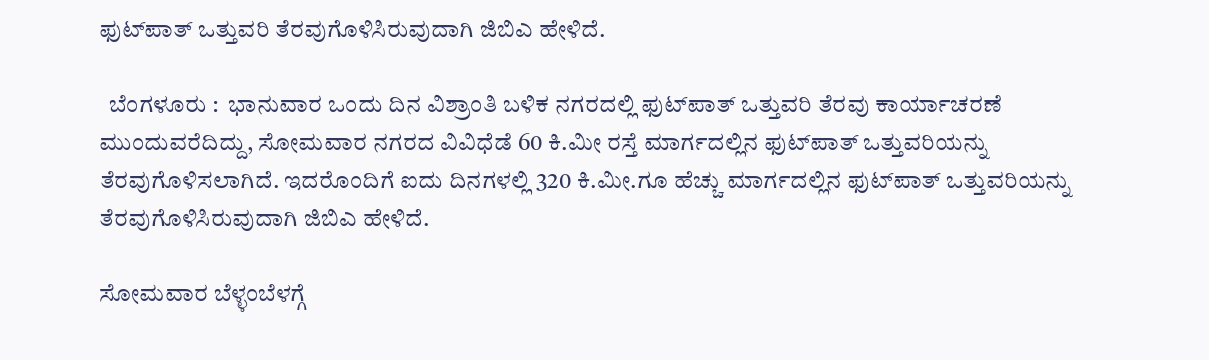ಫುಟ್‌ಪಾತ್ ಒತ್ತುವರಿ ತೆರವುಗೊಳಿಸಿರುವುದಾಗಿ ಜಿಬಿಎ ಹೇಳಿದೆ.

  ಬೆಂಗಳೂರು :  ಭಾನುವಾರ ಒಂದು ದಿನ ವಿಶ್ರಾಂತಿ ಬಳಿಕ ನಗರದಲ್ಲಿ ಫುಟ್‌ಪಾತ್ ಒತ್ತುವರಿ ತೆರವು ಕಾರ್ಯಾಚರಣೆ ಮುಂದುವರೆದಿದ್ದು, ಸೋಮವಾರ ನಗರದ ವಿವಿಧೆಡೆ 60 ಕಿ.ಮೀ ರಸ್ತೆ ಮಾರ್ಗದಲ್ಲಿನ ಫುಟ್‌ಪಾತ್ ಒತ್ತುವರಿಯನ್ನು ತೆರವುಗೊಳಿಸಲಾಗಿದೆ. ಇದರೊಂದಿಗೆ ಐದು ದಿನಗಳಲ್ಲಿ 320 ಕಿ.ಮೀ.ಗೂ ಹೆಚ್ಚು ಮಾರ್ಗದಲ್ಲಿನ ಫುಟ್‌ಪಾತ್ ಒತ್ತುವರಿಯನ್ನು ತೆರವುಗೊಳಿಸಿರುವುದಾಗಿ ಜಿಬಿಎ ಹೇಳಿದೆ.

ಸೋಮವಾರ ಬೆಳ್ಳಂಬೆಳಗ್ಗೆ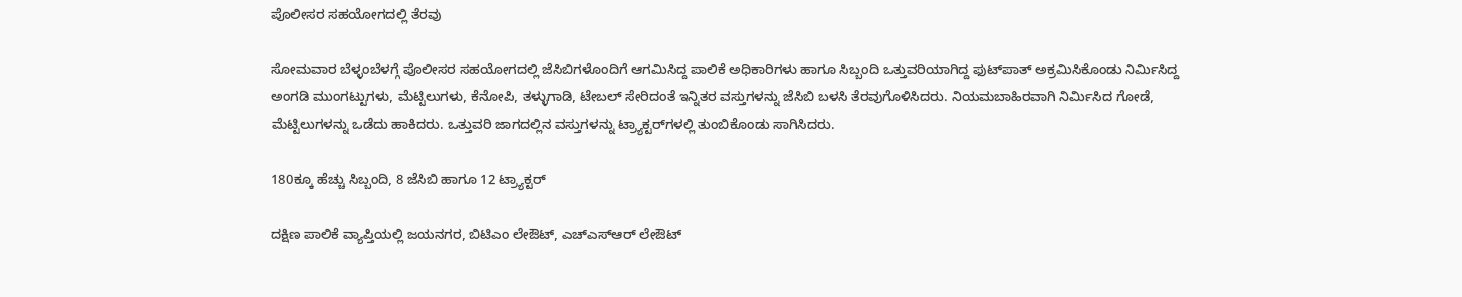ಪೊಲೀಸರ ಸಹಯೋಗದಲ್ಲಿ ತೆರವು

ಸೋಮವಾರ ಬೆಳ್ಳಂಬೆಳಗ್ಗೆ ಪೊಲೀಸರ ಸಹಯೋಗದಲ್ಲಿ ಜೆಸಿಬಿಗಳೊಂದಿಗೆ ಆಗಮಿಸಿದ್ದ ಪಾಲಿಕೆ ಅಧಿಕಾರಿಗಳು ಹಾಗೂ ಸಿಬ್ಬಂದಿ ಒತ್ತುವರಿಯಾಗಿದ್ದ ಫುಟ್‌ಪಾತ್ ಅಕ್ರಮಿಸಿಕೊಂಡು ನಿರ್ಮಿಸಿದ್ದ ಅಂಗಡಿ ಮುಂಗಟ್ಟುಗಳು, ಮೆಟ್ಟಿಲುಗಳು, ಕೆನೋಪಿ, ತಳ್ಳುಗಾಡಿ, ಟೇಬಲ್ ಸೇರಿದಂತೆ ಇನ್ನಿತರ ವಸ್ತುಗಳನ್ನು ಜೆಸಿಬಿ ಬಳಸಿ ತೆರವುಗೊಳಿಸಿದರು. ನಿಯಮಬಾಹಿರವಾಗಿ ನಿರ್ಮಿಸಿದ ಗೋಡೆ, ಮೆಟ್ಟಿಲುಗಳನ್ನು ಒಡೆದು ಹಾಕಿದರು. ಒತ್ತುವರಿ ಜಾಗದಲ್ಲಿನ ವಸ್ತುಗಳನ್ನು ಟ್ರ್ಯಾಕ್ಟರ್‌ಗಳಲ್ಲಿ ತುಂಬಿಕೊಂಡು ಸಾಗಿಸಿದರು.

180ಕ್ಕೂ ಹೆಚ್ಚು ಸಿಬ್ಬಂದಿ, 8 ಜೆಸಿಬಿ ಹಾಗೂ 12 ಟ್ರ್ಯಾಕ್ಟರ್‌

ದಕ್ಷಿಣ ಪಾಲಿಕೆ ವ್ಯಾಪ್ತಿಯಲ್ಲಿ ಜಯನಗರ, ಬಿಟಿಎಂ ಲೇಔಟ್, ಎಚ್‌ಎಸ್‌ಆರ್ ಲೇಔಟ್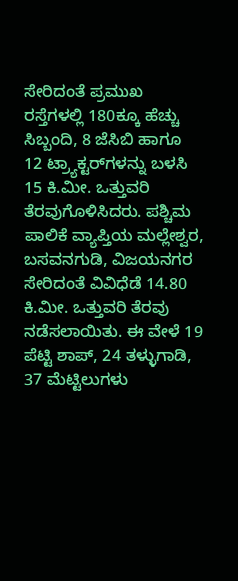ಸೇರಿದಂತೆ ಪ್ರಮುಖ ರಸ್ತೆಗಳಲ್ಲಿ 180ಕ್ಕೂ ಹೆಚ್ಚು ಸಿಬ್ಬಂದಿ, 8 ಜೆಸಿಬಿ ಹಾಗೂ 12 ಟ್ರ್ಯಾಕ್ಟರ್‌ಗಳನ್ನು ಬಳಸಿ 15 ಕಿ.ಮೀ. ಒತ್ತುವರಿ ತೆರವುಗೊಳಿಸಿದರು. ಪಶ್ಚಿಮ ಪಾಲಿಕೆ ವ್ಯಾಪ್ತಿಯ ಮಲ್ಲೇಶ್ವರ, ಬಸವನಗುಡಿ, ವಿಜಯನಗರ ಸೇರಿದಂತೆ ವಿವಿಧೆಡೆ 14.80 ಕಿ.ಮೀ. ಒತ್ತುವರಿ ತೆರವು ನಡೆಸಲಾಯಿತು. ಈ ವೇಳೆ 19 ಪೆಟ್ಟಿ ಶಾಪ್, 24 ತಳ್ಳುಗಾಡಿ, 37 ಮೆಟ್ಟಿಲುಗಳು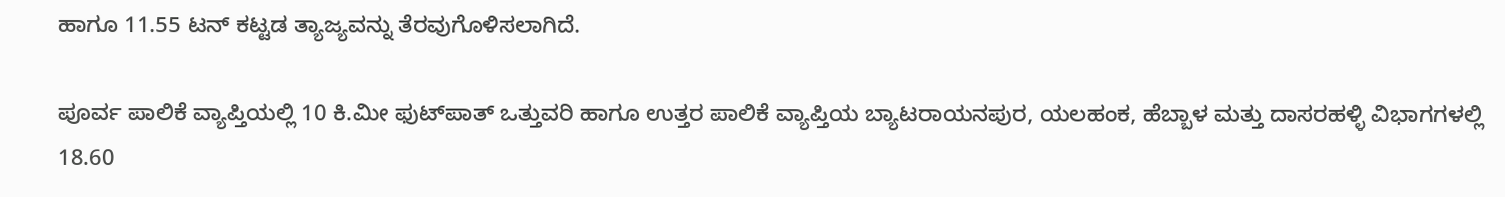ಹಾಗೂ 11.55 ಟನ್ ಕಟ್ಟಡ ತ್ಯಾಜ್ಯವನ್ನು ತೆರವುಗೊಳಿಸಲಾಗಿದೆ.

ಪೂರ್ವ ಪಾಲಿಕೆ ವ್ಯಾಪ್ತಿಯಲ್ಲಿ 10 ಕಿ.ಮೀ ಫುಟ್‌ಪಾತ್ ಒತ್ತುವರಿ ಹಾಗೂ ಉತ್ತರ ಪಾಲಿಕೆ ವ್ಯಾಪ್ತಿಯ ಬ್ಯಾಟರಾಯನಪುರ, ಯಲಹಂಕ, ಹೆಬ್ಬಾಳ ಮತ್ತು ದಾಸರಹಳ್ಳಿ ವಿಭಾಗಗಳಲ್ಲಿ 18.60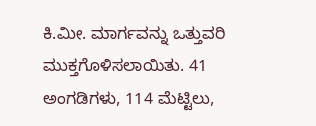ಕಿ.ಮೀ. ಮಾರ್ಗವನ್ನು ಒತ್ತುವರಿ ಮುಕ್ತಗೊಳಿಸಲಾಯಿತು. 41 ಅಂಗಡಿಗಳು, 114 ಮೆಟ್ಟಿಲು,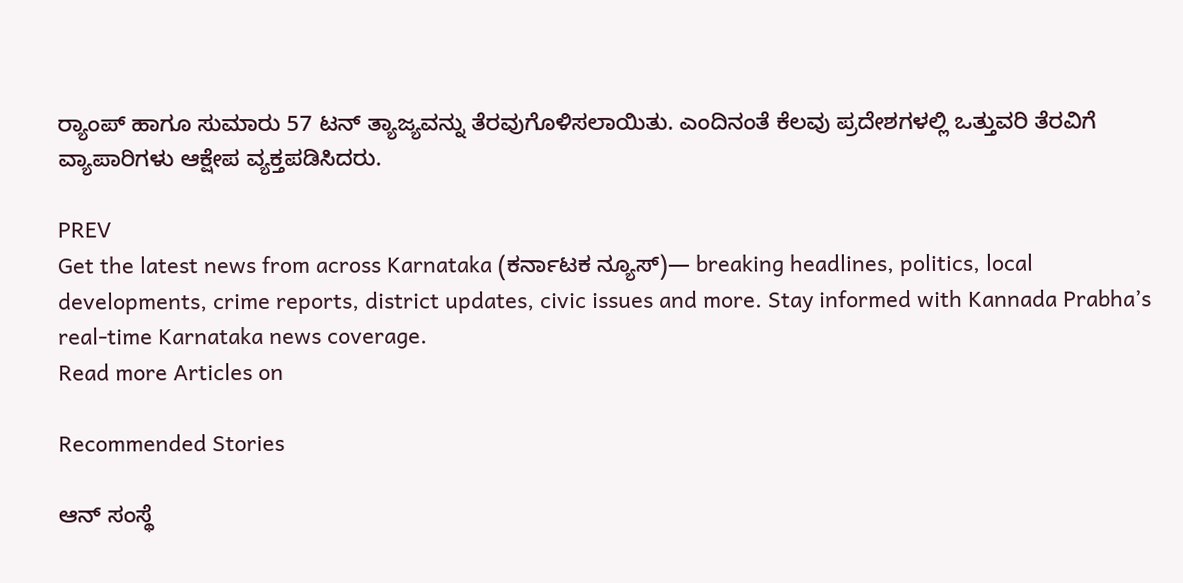ರ್‍ಯಾಂಪ್‌ ಹಾಗೂ ಸುಮಾರು 57 ಟನ್ ತ್ಯಾಜ್ಯವನ್ನು ತೆರವುಗೊಳಿಸಲಾಯಿತು. ಎಂದಿನಂತೆ ಕೆಲವು ಪ್ರದೇಶಗಳಲ್ಲಿ ಒತ್ತುವರಿ ತೆರವಿಗೆ ವ್ಯಾಪಾರಿಗಳು ಆಕ್ಷೇಪ ವ್ಯಕ್ತಪಡಿಸಿದರು.

PREV
Get the latest news from across Karnataka (ಕರ್ನಾಟಕ ನ್ಯೂಸ್)— breaking headlines, politics, local developments, crime reports, district updates, civic issues and more. Stay informed with Kannada Prabha’s real‑time Karnataka news coverage.
Read more Articles on

Recommended Stories

ಆನ್ ಸಂಸ್ಥೆ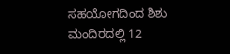ಸಹಯೋಗದಿಂದ ಶಿಶು ಮಂದಿರದಲ್ಲಿ 12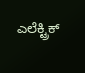ಎಲೆಕ್ಟ್ರಿಕ್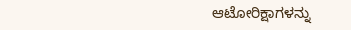ಆಟೋರಿಕ್ಷಾಗಳನ್ನು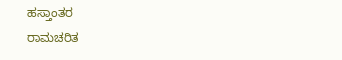ಹಸ್ತಾಂತರ
ರಾಮಚರಿತ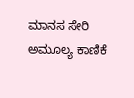ಮಾನಸ ಸೇರಿ ಅಮೂಲ್ಯ ಕಾಣಿಕೆ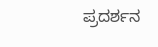ಪ್ರದರ್ಶನ